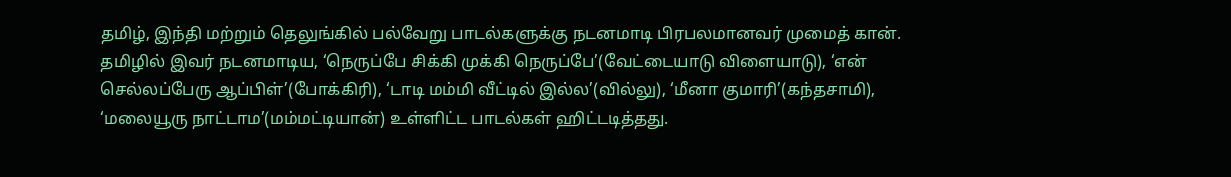தமிழ், இந்தி மற்றும் தெலுங்கில் பல்வேறு பாடல்களுக்கு நடனமாடி பிரபலமானவர் முமைத் கான். தமிழில் இவர் நடனமாடிய, ‘நெருப்பே சிக்கி முக்கி நெருப்பே’(வேட்டையாடு விளையாடு), ‘என் செல்லப்பேரு ஆப்பிள்’(போக்கிரி), ‘டாடி மம்மி வீட்டில் இல்ல’(வில்லு), ‘மீனா குமாரி’(கந்தசாமி), ‘மலையூரு நாட்டாம’(மம்மட்டியான்) உள்ளிட்ட பாடல்கள் ஹிட்டடித்தது.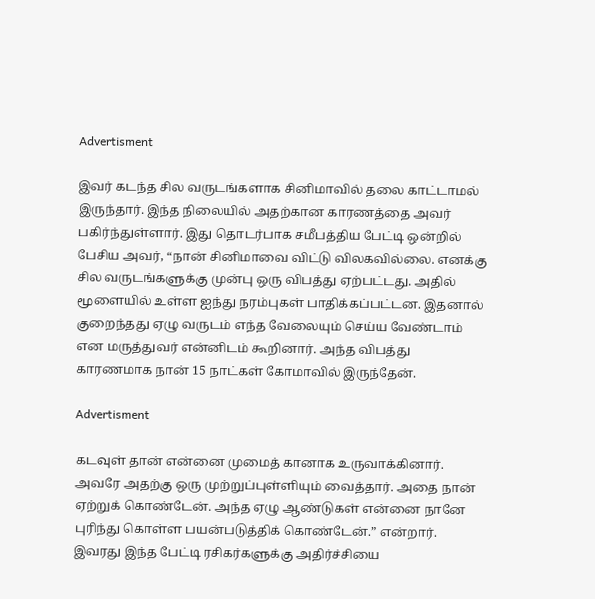Advertisment

இவர் கடந்த சில வருடங்களாக சினிமாவில் தலை காட்டாமல் இருந்தார். இந்த நிலையில் அதற்கான காரணத்தை அவர் பகிர்ந்துள்ளார். இது தொடர்பாக சமீபத்திய பேட்டி ஒன்றில் பேசிய அவர், “நான் சினிமாவை விட்டு விலகவில்லை. எனக்கு சில வருடங்களுக்கு முன்பு ஒரு விபத்து ஏற்பட்டது. அதில் மூளையில் உள்ள ஐந்து நரம்புகள் பாதிக்கப்பட்டன. இதனால் குறைந்தது ஏழு வருடம் எந்த வேலையும் செய்ய வேண்டாம் என மருத்துவர் என்னிடம் கூறினார். அந்த விபத்து காரணமாக நான் 15 நாட்கள் கோமாவில் இருந்தேன்.

Advertisment

கடவுள் தான் என்னை முமைத் கானாக உருவாக்கினார். அவரே அதற்கு ஒரு முற்றுப்புள்ளியும் வைத்தார். அதை நான் ஏற்றுக் கொண்டேன். அந்த ஏழு ஆண்டுகள் என்னை நானே புரிந்து கொள்ள பயன்படுத்திக் கொண்டேன்.” என்றார். இவரது இந்த பேட்டி ரசிகர்களுக்கு அதிர்ச்சியை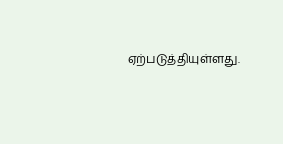ஏற்படுத்தியுள்ளது.